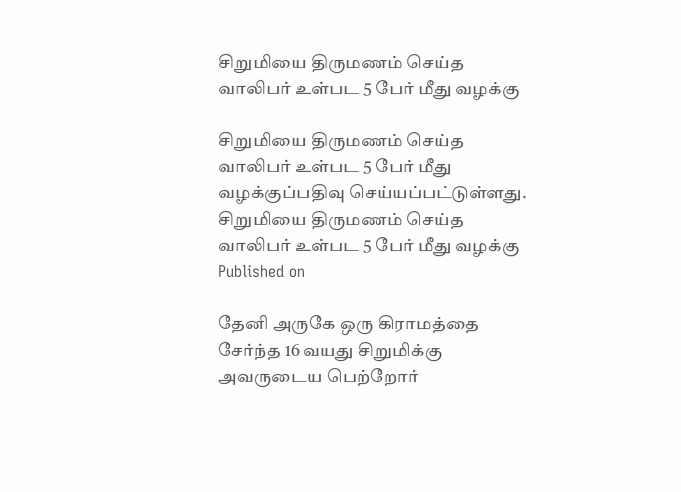சிறுமியை திருமணம் செய்த வாலிபர் உள்பட 5 பேர் மீது வழக்கு

சிறுமியை திருமணம் செய்த வாலிபர் உள்பட 5 பேர் மீது வழக்குப்பதிவு செய்யப்பட்டுள்ளது.
சிறுமியை திருமணம் செய்த வாலிபர் உள்பட 5 பேர் மீது வழக்கு
Published on

தேனி அருகே ஒரு கிராமத்தை சேர்ந்த 16 வயது சிறுமிக்கு அவருடைய பெற்றோர்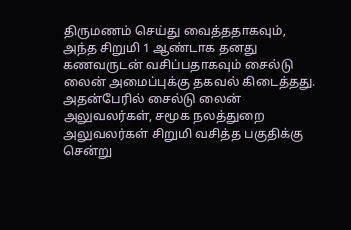திருமணம் செய்து வைத்ததாகவும், அந்த சிறுமி 1 ஆண்டாக தனது கணவருடன் வசிப்பதாகவும் சைல்டு லைன் அமைப்புக்கு தகவல் கிடைத்தது. அதன்பேரில் சைல்டு லைன் அலுவலர்கள், சமூக நலத்துறை அலுவலர்கள் சிறுமி வசித்த பகுதிக்கு சென்று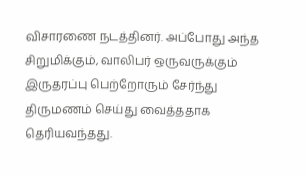விசாரணை நடத்தினர். அப்போது அந்த சிறுமிக்கும், வாலிபர் ஒருவருக்கும் இருதரப்பு பெற்றோரும் சேர்ந்து திருமணம் செய்து வைத்ததாக தெரியவந்தது.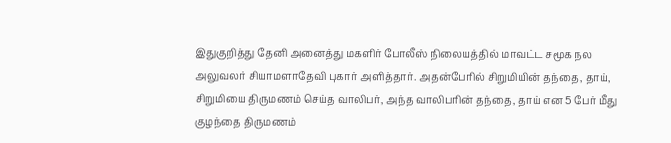இதுகுறித்து தேனி அனைத்து மகளிர் போலீஸ் நிலையத்தில் மாவட்ட சமூக நல அலுவலர் சியாமளாதேவி புகார் அளித்தார். அதன்பேரில் சிறுமியின் தந்தை, தாய், சிறுமியை திருமணம் செய்த வாலிபர், அந்த வாலிபரின் தந்தை, தாய் என 5 பேர் மீது குழந்தை திருமணம்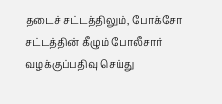தடைச் சட்டத்திலும், போக்சோ சட்டத்தின் கீழும் போலீசார் வழக்குப்பதிவு செய்து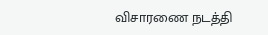விசாரணை நடத்தி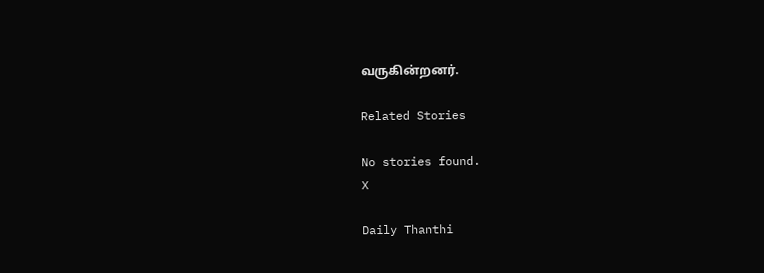வருகின்றனர்.

Related Stories

No stories found.
X

Daily Thanthi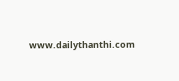www.dailythanthi.com